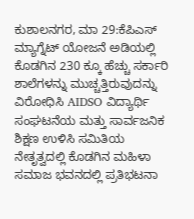ಕುಶಾಲನಗರ, ಮಾ 29:ಕೆಪಿಎಸ್ ಮ್ಯಾಗ್ನೆಟ್ ಯೋಜನೆ ಅಡಿಯಲ್ಲಿ ಕೊಡಗಿನ 230 ಕ್ಕೂ ಹೆಚ್ಚು ಸರ್ಕಾರಿ ಶಾಲೆಗಳನ್ನು ಮುಚ್ಚತ್ತಿರುವುದನ್ನು ವಿರೋಧಿಸಿ AIDSO ವಿದ್ಯಾರ್ಥಿ ಸಂಘಟನೆಯ ಮತ್ತು ಸಾರ್ವಜನಿಕ ಶಿಕ್ಷಣ ಉಳಿಸಿ ಸಮಿತಿಯ ನೇತೃತ್ವದಲ್ಲಿ ಕೊಡಗಿನ ಮಹಿಳಾ ಸಮಾಜ ಭವನದಲ್ಲಿ ಪ್ರತಿಭಟನಾ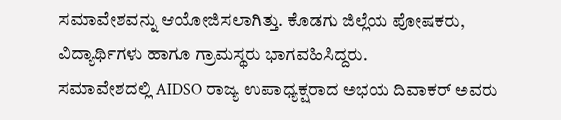ಸಮಾವೇಶವನ್ನು ಆಯೋಜಿಸಲಾಗಿತ್ತು. ಕೊಡಗು ಜಿಲ್ಲೆಯ ಪೋಷಕರು, ವಿದ್ಯಾರ್ಥಿಗಳು ಹಾಗೂ ಗ್ರಾಮಸ್ಥರು ಭಾಗವಹಿಸಿದ್ದರು.
ಸಮಾವೇಶದಲ್ಲಿ AIDSO ರಾಜ್ಯ ಉಪಾಧ್ಯಕ್ಷರಾದ ಅಭಯ ದಿವಾಕರ್ ಅವರು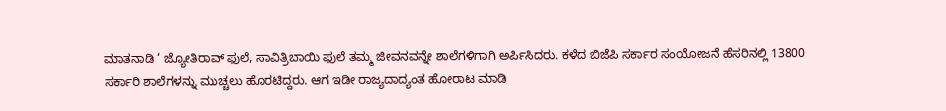ಮಾತನಾಡಿ ‘ ಜ್ಯೋತಿರಾವ್ ಫುಲೆ, ಸಾವಿತ್ರಿಬಾಯಿ ಫುಲೆ ತಮ್ಮ ಜೀವನವನ್ನೇ ಶಾಲೆಗಳಿಗಾಗಿ ಅರ್ಪಿಸಿದರು. ಕಳೆದ ಬಿಜೆಪಿ ಸರ್ಕಾರ ಸಂಯೋಜನೆ ಹೆಸರಿನಲ್ಲಿ 13800 ಸರ್ಕಾರಿ ಶಾಲೆಗಳನ್ನು ಮುಚ್ಚಲು ಹೊರಟಿದ್ದರು. ಆಗ ಇಡೀ ರಾಜ್ಯದಾದ್ಯಂತ ಹೋರಾಟ ಮಾಡಿ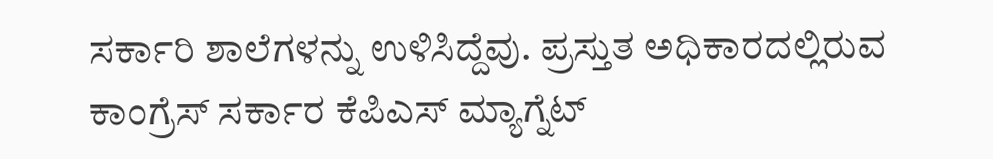ಸರ್ಕಾರಿ ಶಾಲೆಗಳನ್ನು ಉಳಿಸಿದ್ದೆವು. ಪ್ರಸ್ತುತ ಅಧಿಕಾರದಲ್ಲಿರುವ ಕಾಂಗ್ರೆಸ್ ಸರ್ಕಾರ ಕೆಪಿಎಸ್ ಮ್ಯಾಗ್ನೆಟ್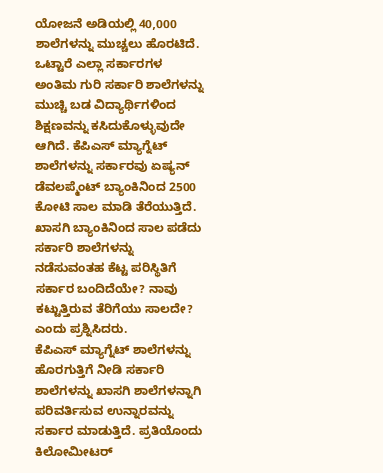ಯೋಜನೆ ಅಡಿಯಲ್ಲಿ 40,000 ಶಾಲೆಗಳನ್ನು ಮುಚ್ಚಲು ಹೊರಟಿದೆ. ಒಟ್ಟಾರೆ ಎಲ್ಲಾ ಸರ್ಕಾರಗಳ ಅಂತಿಮ ಗುರಿ ಸರ್ಕಾರಿ ಶಾಲೆಗಳನ್ನು ಮುಚ್ಚಿ ಬಡ ವಿದ್ಯಾರ್ಥಿಗಳಿಂದ ಶಿಕ್ಷಣವನ್ನು ಕಸಿದುಕೊಳ್ಳುವುದೇ ಆಗಿದೆ. ಕೆಪಿಎಸ್ ಮ್ಯಾಗ್ನೆಟ್ ಶಾಲೆಗಳನ್ನು ಸರ್ಕಾರವು ಏಷ್ಯನ್ ಡೆವಲಪ್ಮೆಂಟ್ ಬ್ಯಾಂಕಿನಿಂದ 2500 ಕೋಟಿ ಸಾಲ ಮಾಡಿ ತೆರೆಯುತ್ತಿದೆ. ಖಾಸಗಿ ಬ್ಯಾಂಕಿನಿಂದ ಸಾಲ ಪಡೆದು ಸರ್ಕಾರಿ ಶಾಲೆಗಳನ್ನು ನಡೆಸುವಂತಹ ಕೆಟ್ಟ ಪರಿಸ್ಥಿತಿಗೆ ಸರ್ಕಾರ ಬಂದಿದೆಯೇ? ನಾವು ಕಟ್ಟುತ್ತಿರುವ ತೆರಿಗೆಯು ಸಾಲದೇ? ಎಂದು ಪ್ರಶ್ನಿಸಿದರು.
ಕೆಪಿಎಸ್ ಮ್ಯಾಗ್ನೆಟ್ ಶಾಲೆಗಳನ್ನು ಹೊರಗುತ್ತಿಗೆ ನೀಡಿ ಸರ್ಕಾರಿ ಶಾಲೆಗಳನ್ನು ಖಾಸಗಿ ಶಾಲೆಗಳನ್ನಾಗಿ ಪರಿವರ್ತಿಸುವ ಉನ್ನಾರವನ್ನು ಸರ್ಕಾರ ಮಾಡುತ್ತಿದೆ. ಪ್ರತಿಯೊಂದು ಕಿಲೋಮೀಟರ್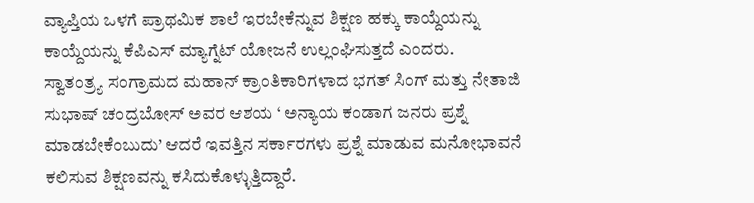ವ್ಯಾಪ್ತಿಯ ಒಳಗೆ ಪ್ರಾಥಮಿಕ ಶಾಲೆ ಇರಬೇಕೆನ್ನುವ ಶಿಕ್ಷಣ ಹಕ್ಕು ಕಾಯ್ದೆಯನ್ನು ಕಾಯ್ದೆಯನ್ನು ಕೆಪಿಎಸ್ ಮ್ಯಾಗ್ನೆಟ್ ಯೋಜನೆ ಉಲ್ಲಂಘಿಸುತ್ತದೆ ಎಂದರು.
ಸ್ವಾತಂತ್ರ್ಯ ಸಂಗ್ರಾಮದ ಮಹಾನ್ ಕ್ರಾಂತಿಕಾರಿಗಳಾದ ಭಗತ್ ಸಿಂಗ್ ಮತ್ತು ನೇತಾಜಿ ಸುಭಾಷ್ ಚಂದ್ರಬೋಸ್ ಅವರ ಆಶಯ ‘ ಅನ್ಯಾಯ ಕಂಡಾಗ ಜನರು ಪ್ರಶ್ನೆ ಮಾಡಬೇಕೆಂಬುದು’ ಆದರೆ ಇವತ್ತಿನ ಸರ್ಕಾರಗಳು ಪ್ರಶ್ನೆ ಮಾಡುವ ಮನೋಭಾವನೆ ಕಲಿಸುವ ಶಿಕ್ಷಣವನ್ನು ಕಸಿದುಕೊಳ್ಳುತ್ತಿದ್ದಾರೆ.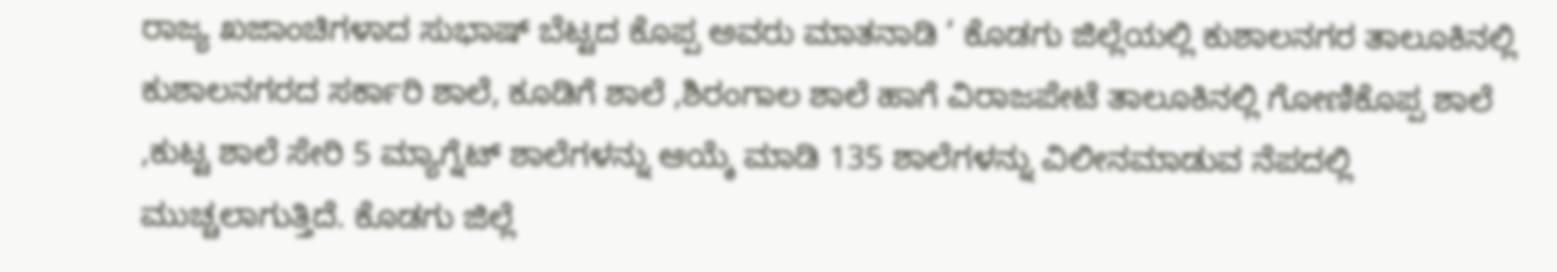ರಾಜ್ಯ ಖಜಾಂಚಿಗಳಾದ ಸುಭಾಷ್ ಬೆಟ್ಟದ ಕೊಪ್ಪ ಅವರು ಮಾತನಾಡಿ ‘ ಕೊಡಗು ಜಿಲ್ಲೆಯಲ್ಲಿ ಕುಶಾಲನಗರ ತಾಲೂಕಿನಲ್ಲಿ ಕುಶಾಲನಗರದ ಸರ್ಕಾರಿ ಶಾಲೆ, ಕೂಡಿಗೆ ಶಾಲೆ ,ಶಿರಂಗಾಲ ಶಾಲೆ ಹಾಗೆ ವಿರಾಜಪೇಟೆ ತಾಲೂಕಿನಲ್ಲಿ ಗೋಣಿಕೊಪ್ಪ ಶಾಲೆ ,ಕುಟ್ಟ ಶಾಲೆ ಸೇರಿ 5 ಮ್ಯಾಗ್ನೆಟ್ ಶಾಲೆಗಳನ್ನು ಆಯ್ಕೆ ಮಾಡಿ 135 ಶಾಲೆಗಳನ್ನು ವಿಲೀನಮಾಡುವ ನೆಪದಲ್ಲಿ ಮುಚ್ಚಲಾಗುತ್ತಿದೆ. ಕೊಡಗು ಜಿಲ್ಲೆ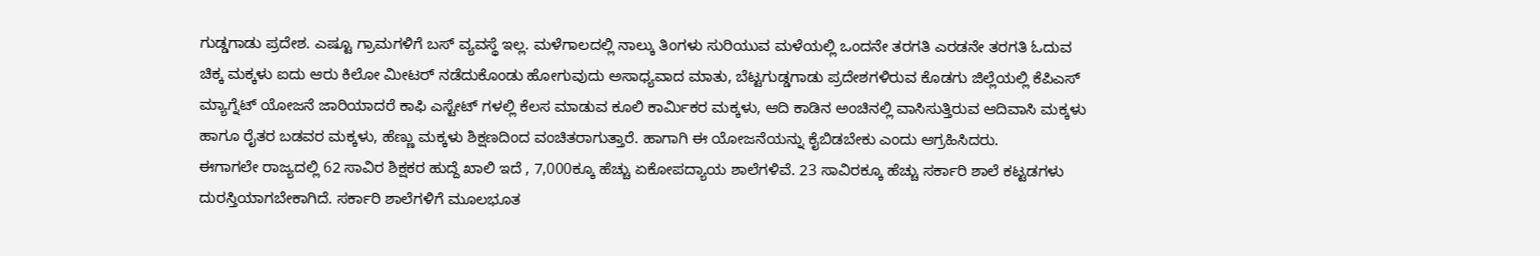ಗುಡ್ಡಗಾಡು ಪ್ರದೇಶ. ಎಷ್ಟೂ ಗ್ರಾಮಗಳಿಗೆ ಬಸ್ ವ್ಯವಸ್ಥೆ ಇಲ್ಲ. ಮಳೆಗಾಲದಲ್ಲಿ ನಾಲ್ಕು ತಿಂಗಳು ಸುರಿಯುವ ಮಳೆಯಲ್ಲಿ ಒಂದನೇ ತರಗತಿ ಎರಡನೇ ತರಗತಿ ಓದುವ ಚಿಕ್ಕ ಮಕ್ಕಳು ಐದು ಆರು ಕಿಲೋ ಮೀಟರ್ ನಡೆದುಕೊಂಡು ಹೋಗುವುದು ಅಸಾಧ್ಯವಾದ ಮಾತು, ಬೆಟ್ಟಗುಡ್ಡಗಾಡು ಪ್ರದೇಶಗಳಿರುವ ಕೊಡಗು ಜಿಲ್ಲೆಯಲ್ಲಿ ಕೆಪಿಎಸ್ ಮ್ಯಾಗ್ನೆಟ್ ಯೋಜನೆ ಜಾರಿಯಾದರೆ ಕಾಫಿ ಎಸ್ಟೇಟ್ ಗಳಲ್ಲಿ ಕೆಲಸ ಮಾಡುವ ಕೂಲಿ ಕಾರ್ಮಿಕರ ಮಕ್ಕಳು, ಆದಿ ಕಾಡಿನ ಅಂಚಿನಲ್ಲಿ ವಾಸಿಸುತ್ತಿರುವ ಆದಿವಾಸಿ ಮಕ್ಕಳು ಹಾಗೂ ರೈತರ ಬಡವರ ಮಕ್ಕಳು, ಹೆಣ್ಣು ಮಕ್ಕಳು ಶಿಕ್ಷಣದಿಂದ ವಂಚಿತರಾಗುತ್ತಾರೆ. ಹಾಗಾಗಿ ಈ ಯೋಜನೆಯನ್ನು ಕೈಬಿಡಬೇಕು ಎಂದು ಆಗ್ರಹಿಸಿದರು.
ಈಗಾಗಲೇ ರಾಜ್ಯದಲ್ಲಿ 62 ಸಾವಿರ ಶಿಕ್ಷಕರ ಹುದ್ದೆ ಖಾಲಿ ಇದೆ , 7,000ಕ್ಕೂ ಹೆಚ್ಚು ಏಕೋಪದ್ಯಾಯ ಶಾಲೆಗಳಿವೆ. 23 ಸಾವಿರಕ್ಕೂ ಹೆಚ್ಚು ಸರ್ಕಾರಿ ಶಾಲೆ ಕಟ್ಟಡಗಳು ದುರಸ್ತಿಯಾಗಬೇಕಾಗಿದೆ. ಸರ್ಕಾರಿ ಶಾಲೆಗಳಿಗೆ ಮೂಲಭೂತ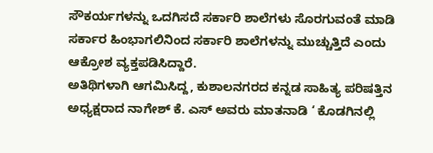ಸೌಕರ್ಯಗಳನ್ನು ಒದಗಿಸದೆ ಸರ್ಕಾರಿ ಶಾಲೆಗಳು ಸೊರಗುವಂತೆ ಮಾಡಿ ಸರ್ಕಾರ ಹಿಂಭಾಗಲಿನಿಂದ ಸರ್ಕಾರಿ ಶಾಲೆಗಳನ್ನು ಮುಚ್ಚುತ್ತಿದೆ ಎಂದು ಆಕ್ರೋಶ ವ್ಯಕ್ತಪಡಿಸಿದ್ದಾರೆ.
ಅತಿಥಿಗಳಾಗಿ ಆಗಮಿಸಿದ್ದ, ಕುಶಾಲನಗರದ ಕನ್ನಡ ಸಾಹಿತ್ಯ ಪರಿಷತ್ತಿನ ಅಧ್ಯಕ್ಷರಾದ ನಾಗೇಶ್ ಕೆ. ಎಸ್ ಅವರು ಮಾತನಾಡಿ ‘ ಕೊಡಗಿನಲ್ಲಿ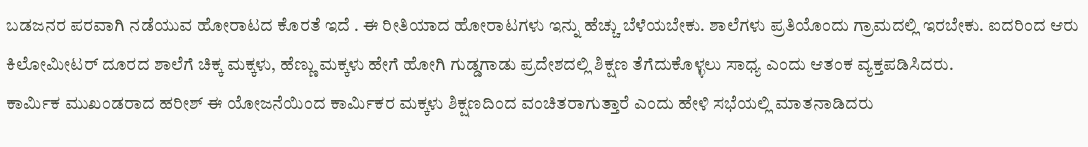ಬಡಜನರ ಪರವಾಗಿ ನಡೆಯುವ ಹೋರಾಟದ ಕೊರತೆ ಇದೆ . ಈ ರೀತಿಯಾದ ಹೋರಾಟಗಳು ಇನ್ನು ಹೆಚ್ಚು ಬೆಳೆಯಬೇಕು. ಶಾಲೆಗಳು ಪ್ರತಿಯೊಂದು ಗ್ರಾಮದಲ್ಲಿ ಇರಬೇಕು. ಐದರಿಂದ ಆರು ಕಿಲೋಮೀಟರ್ ದೂರದ ಶಾಲೆಗೆ ಚಿಕ್ಕ ಮಕ್ಕಳು, ಹೆಣ್ಣು ಮಕ್ಕಳು ಹೇಗೆ ಹೋಗಿ ಗುಡ್ಡಗಾಡು ಪ್ರದೇಶದಲ್ಲಿ ಶಿಕ್ಷಣ ತೆಗೆದುಕೊಳ್ಳಲು ಸಾಧ್ಯ ಎಂದು ಆತಂಕ ವ್ಯಕ್ತಪಡಿಸಿದರು.
ಕಾರ್ಮಿಕ ಮುಖಂಡರಾದ ಹರೀಶ್ ಈ ಯೋಜನೆಯಿಂದ ಕಾರ್ಮಿಕರ ಮಕ್ಕಳು ಶಿಕ್ಷಣದಿಂದ ವಂಚಿತರಾಗುತ್ತಾರೆ ಎಂದು ಹೇಳಿ ಸಭೆಯಲ್ಲಿ ಮಾತನಾಡಿದರು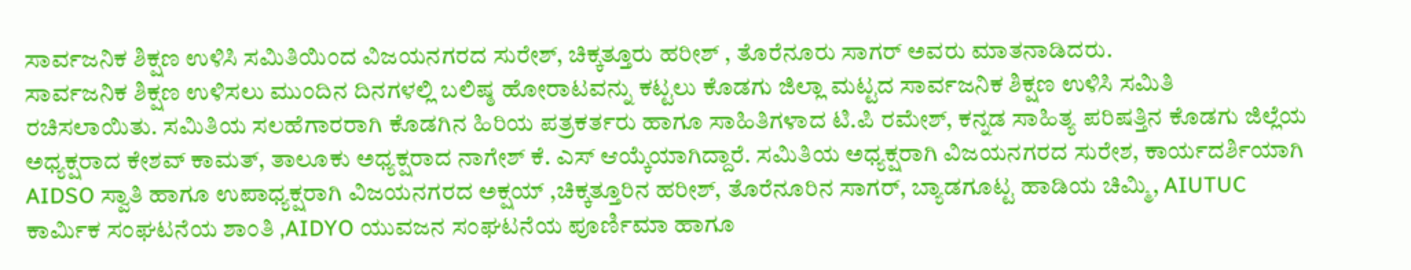ಸಾರ್ವಜನಿಕ ಶಿಕ್ಷಣ ಉಳಿಸಿ ಸಮಿತಿಯಿಂದ ವಿಜಯನಗರದ ಸುರೇಶ್, ಚಿಕ್ಕತ್ತೂರು ಹರೀಶ್ , ತೊರೆನೂರು ಸಾಗರ್ ಅವರು ಮಾತನಾಡಿದರು.
ಸಾರ್ವಜನಿಕ ಶಿಕ್ಷಣ ಉಳಿಸಲು ಮುಂದಿನ ದಿನಗಳಲ್ಲಿ ಬಲಿಷ್ಠ ಹೋರಾಟವನ್ನು ಕಟ್ಟಲು ಕೊಡಗು ಜಿಲ್ಲಾ ಮಟ್ಟದ ಸಾರ್ವಜನಿಕ ಶಿಕ್ಷಣ ಉಳಿಸಿ ಸಮಿತಿ ರಚಿಸಲಾಯಿತು. ಸಮಿತಿಯ ಸಲಹೆಗಾರರಾಗಿ ಕೊಡಗಿನ ಹಿರಿಯ ಪತ್ರಕರ್ತರು ಹಾಗೂ ಸಾಹಿತಿಗಳಾದ ಟಿ.ಪಿ ರಮೇಶ್, ಕನ್ನಡ ಸಾಹಿತ್ಯ ಪರಿಷತ್ತಿನ ಕೊಡಗು ಜಿಲ್ಲೆಯ ಅಧ್ಯಕ್ಷರಾದ ಕೇಶವ್ ಕಾಮತ್, ತಾಲೂಕು ಅಧ್ಯಕ್ಷರಾದ ನಾಗೇಶ್ ಕೆ. ಎಸ್ ಆಯ್ಕೆಯಾಗಿದ್ದಾರೆ. ಸಮಿತಿಯ ಅಧ್ಯಕ್ಷರಾಗಿ ವಿಜಯನಗರದ ಸುರೇಶ, ಕಾರ್ಯದರ್ಶಿಯಾಗಿ AIDSO ಸ್ವಾತಿ ಹಾಗೂ ಉಪಾಧ್ಯಕ್ಷರಾಗಿ ವಿಜಯನಗರದ ಅಕ್ಷಯ್ ,ಚಿಕ್ಕತ್ತೂರಿನ ಹರೀಶ್, ತೊರೆನೂರಿನ ಸಾಗರ್, ಬ್ಯಾಡಗೂಟ್ಟ ಹಾಡಿಯ ಚಿಮ್ಮಿ, AIUTUC ಕಾರ್ಮಿಕ ಸಂಘಟನೆಯ ಶಾಂತಿ ,AIDYO ಯುವಜನ ಸಂಘಟನೆಯ ಪೂರ್ಣಿಮಾ ಹಾಗೂ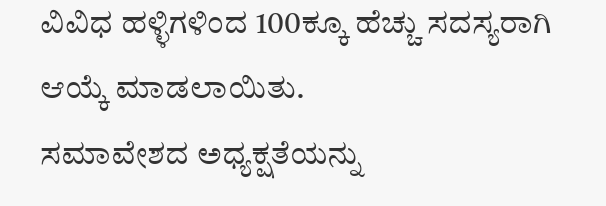ವಿವಿಧ ಹಳ್ಳಿಗಳಿಂದ 100ಕ್ಕೂ ಹೆಚ್ಚು ಸದಸ್ಯರಾಗಿ ಆಯ್ಕೆ ಮಾಡಲಾಯಿತು.
ಸಮಾವೇಶದ ಅಧ್ಯಕ್ಷತೆಯನ್ನು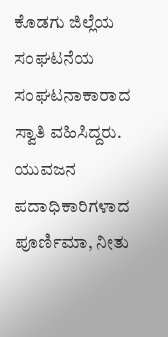ಕೊಡಗು ಜಿಲ್ಲೆಯ ಸಂಘಟನೆಯ ಸಂಘಟನಾಕಾರಾದ ಸ್ವಾತಿ ವಹಿಸಿದ್ದರು. ಯುವಜನ ಪದಾಧಿಕಾರಿಗಳಾದ ಪೂರ್ಣಿಮಾ, ನೀತು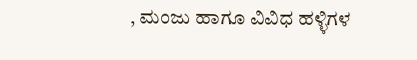, ಮಂಜು ಹಾಗೂ ವಿವಿಧ ಹಳ್ಳಿಗಳ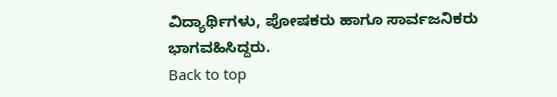ವಿದ್ಯಾರ್ಥಿಗಳು, ಪೋಷಕರು ಹಾಗೂ ಸಾರ್ವಜನಿಕರು ಭಾಗವಹಿಸಿದ್ದರು.
Back to top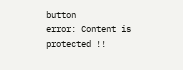button
error: Content is protected !!